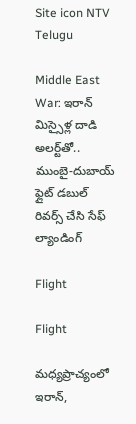Site icon NTV Telugu

Middle East War: ఇరాన్ మిస్సైళ్ల దాడి అలర్ట్‌తో.. ముంబై-దుబాయ్ ఫ్లైట్ డబుల్ రివర్స్ చేసి సేఫ్ ల్యాండింగ్

Flight

Flight

మధ్యప్రాచ్యంలో ఇరాన్,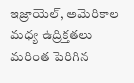ఇజ్రాయెల్, అమెరికాల మధ్య ఉద్రిక్తతలు మరింత పెరిగిన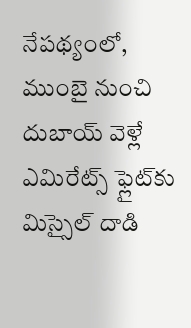నేపథ్యంలో, ముంబై నుంచి దుబాయ్ వెళ్లే ఎమిరేట్స్ ఫ్లైట్‌కు మిస్సైల్ దాడి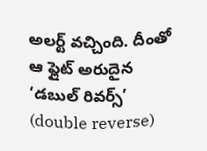అలర్ట్ వచ్చింది. దీంతో ఆ ఫ్లైట్ అరుదైన ‘డబుల్ రివర్స్’ (double reverse)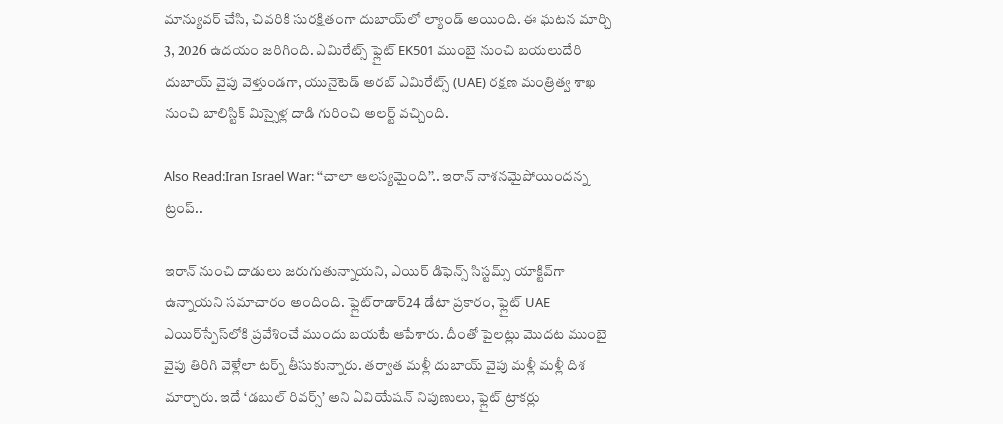మాన్యువర్ చేసి, చివరికి సురక్షితంగా దుబాయ్‌లో ల్యాండ్ అయింది. ఈ ఘటన మార్చి 3, 2026 ఉదయం జరిగింది. ఎమిరేట్స్ ఫ్లైట్ EK501 ముంబై నుంచి బయలుదేరి దుబాయ్ వైపు వెళ్తుండగా, యునైటెడ్ అరబ్ ఎమిరేట్స్ (UAE) రక్షణ మంత్రిత్వ శాఖ నుంచి బాలిస్టిక్ మిస్సైళ్ల దాడి గురించి అలర్ట్ వచ్చింది.

Also Read:Iran Israel War: ‘‘చాలా ఆలస్యమైంది’’.. ఇరాన్ నాశనమైపోయిందన్న ట్రంప్..

ఇరాన్ నుంచి దాడులు జరుగుతున్నాయని, ఎయిర్ డిఫెన్స్ సిస్టమ్స్ యాక్టివ్‌గా ఉన్నాయని సమాచారం అందింది. ఫ్లైట్‌రాడార్24 డేటా ప్రకారం, ఫ్లైట్ UAE ఎయిర్‌స్పేస్‌లోకి ప్రవేశించే ముందు బయటే ఆపేశారు. దీంతో పైలట్లు మొదట ముంబై వైపు తిరిగి వెళ్లేలా టర్న్ తీసుకున్నారు. తర్వాత మళ్లీ దుబాయ్ వైపు మళ్లీ మళ్లీ దిశ మార్చారు. ఇదే ‘డబుల్ రివర్స్’ అని ఏవియేషన్ నిపుణులు, ఫ్లైట్ ట్రాకర్లు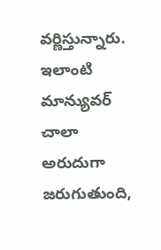వర్ణిస్తున్నారు. ఇలాంటి మాన్యువర్ చాలా అరుదుగా జరుగుతుంది,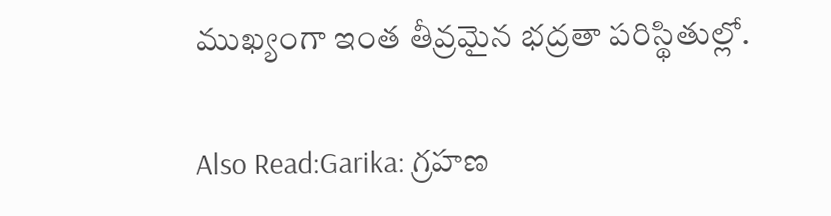ముఖ్యంగా ఇంత తీవ్రమైన భద్రతా పరిస్థితుల్లో.

Also Read:Garika: గ్రహణ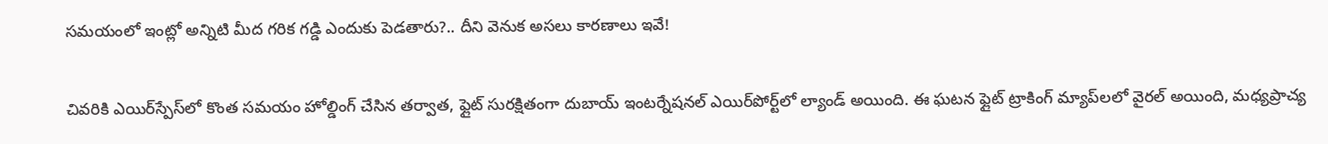సమయంలో ఇంట్లో అన్నిటి మీద గరిక గడ్డి ఎందుకు పెడతారు?.. దీని వెనుక అసలు కారణాలు ఇవే!

చివరికి ఎయిర్‌స్పేస్‌లో కొంత సమయం హోల్డింగ్ చేసిన తర్వాత, ఫ్లైట్ సురక్షితంగా దుబాయ్ ఇంటర్నేషనల్ ఎయిర్‌పోర్ట్‌లో ల్యాండ్ అయింది. ఈ ఘటన ఫ్లైట్ ట్రాకింగ్ మ్యాప్‌లలో వైరల్ అయింది, మధ్యప్రాచ్య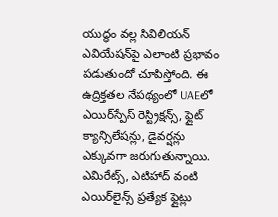యుద్ధం వల్ల సివిలియన్ ఎవియేషన్‌పై ఎలాంటి ప్రభావం పడుతుందో చూపిస్తోంది. ఈ ఉద్రిక్తతల నేపథ్యంలో UAEలో ఎయిర్‌స్పేస్ రెస్ట్రిక్షన్స్, ఫ్లైట్ క్యాన్సిలేషన్లు, డైవర్షన్లు ఎక్కువగా జరుగుతున్నాయి. ఎమిరేట్స్, ఎటిహాద్ వంటి ఎయిర్‌లైన్స్ ప్రత్యేక ఫ్లైట్లు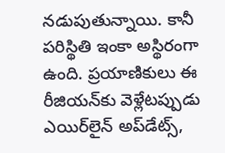నడుపుతున్నాయి. కానీ పరిస్థితి ఇంకా అస్థిరంగా ఉంది. ప్రయాణికులు ఈ రీజియన్‌కు వెళ్లేటప్పుడు ఎయిర్‌లైన్ అప్‌డేట్స్,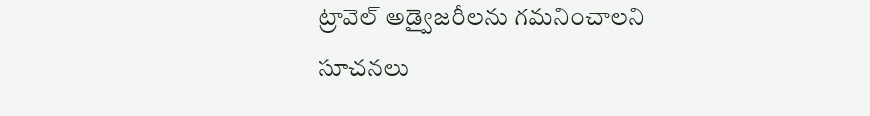ట్రావెల్ అడ్వైజరీలను గమనించాలని సూచనలు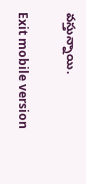వస్తున్నాయి.

Exit mobile version